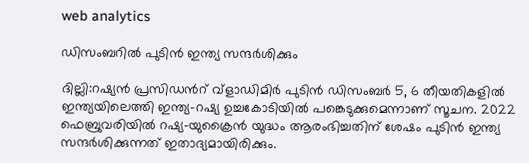web analytics

ഡിസംബറിൽ പുടിൻ ഇന്ത്യ സന്ദർശിക്കും

ദില്ലി:റഷ്യൻ പ്രസിഡൻറ് വ്ളാഡിമിർ പുടിൻ ഡിസംബർ 5, 6 തീയതികളിൽ ഇന്ത്യയിലെത്തി ഇന്ത്യ-റഷ്യ ഉച്ചകോടിയിൽ പങ്കെടുക്കുമെന്നാണ് സൂചന. 2022 ഫെബ്രുവരിയിൽ റഷ്യ-യുക്രൈൻ യുദ്ധം ആരംഭിച്ചതിന് ശേഷം പുടിൻ ഇന്ത്യ സന്ദർശിക്കുന്നത് ഇതാദ്യമായിരിക്കും.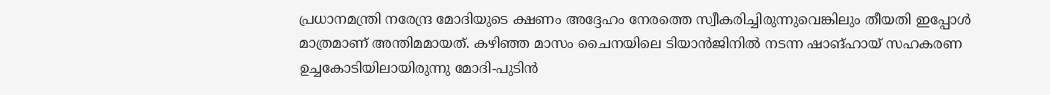പ്രധാനമന്ത്രി നരേന്ദ്ര മോദിയുടെ ക്ഷണം അദ്ദേഹം നേരത്തെ സ്വീകരിച്ചിരുന്നുവെങ്കിലും തീയതി ഇപ്പോൾ മാത്രമാണ് അന്തിമമായത്. കഴിഞ്ഞ മാസം ചൈനയിലെ ടിയാൻജിനിൽ നടന്ന ഷാങ്ഹായ് സഹകരണ ഉച്ചകോടിയിലായിരുന്നു മോദി-പുടിൻ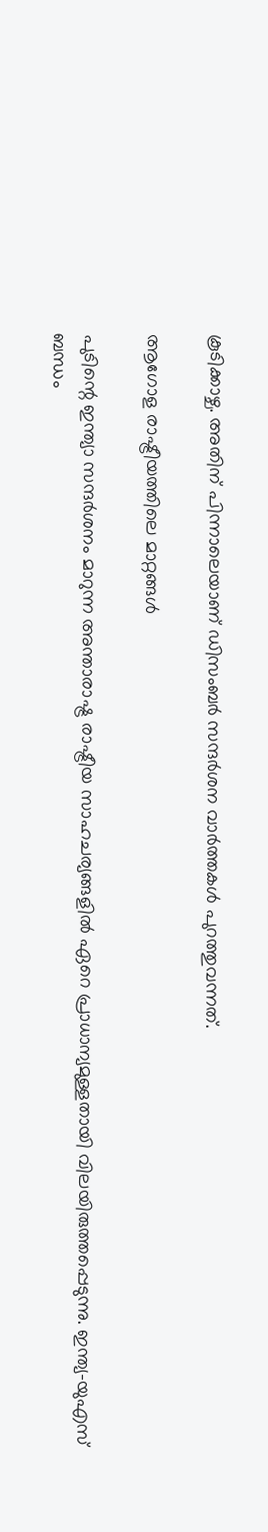കൂടിക്കാഴ്ച. അതിന് പിന്നാലെയാണ് ഡിസംബർ സന്ദർശന വാർത്തകൾ പുറത്തുവന്നത്.

ആഗോള രാഷ്ട്രീയത്തിലെ മാറ്റങ്ങൾ

പുടിന്റെ ഇന്ത്യാ സന്ദർശനം മാറുന്ന അന്താരാഷ്ട്ര രാഷ്ട്രീയ സാഹചര്യങ്ങളിൽ ഏറെ പ്രാധാന്യമുള്ളതായി വിലയിരുത്തപ്പെടുന്നു. ഇന്ത്യ-യുഎസ് ബന്ധം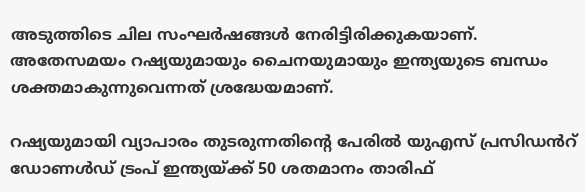അടുത്തിടെ ചില സംഘർഷങ്ങൾ നേരിട്ടിരിക്കുകയാണ്. അതേസമയം റഷ്യയുമായും ചൈനയുമായും ഇന്ത്യയുടെ ബന്ധം ശക്തമാകുന്നുവെന്നത് ശ്രദ്ധേയമാണ്.

റഷ്യയുമായി വ്യാപാരം തുടരുന്നതിന്റെ പേരിൽ യുഎസ് പ്രസിഡൻറ് ഡോണൾഡ് ട്രംപ് ഇന്ത്യയ്ക്ക് 50 ശതമാനം താരിഫ്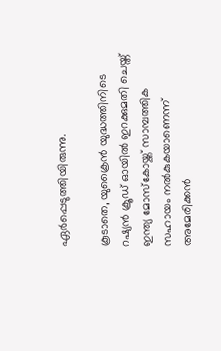ഏർപ്പെടുത്തിയിരുന്നു.

കൂടാതെ, യുക്രൈൻ യുദ്ധത്തിനിടെ റഷ്യൻ ക്രൂഡ് ഓയിൽ ഇറക്കുമതി ചെയ്ത് ഇന്ത്യ മോസ്കോയ്ക്ക് സാമ്പത്തിക സഹായം നൽകുകയാണെന്ന് അമേരിക്കൻ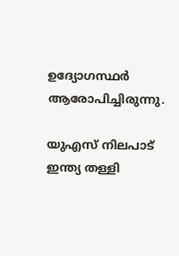ഉദ്യോഗസ്ഥർ ആരോപിച്ചിരുന്നു.

യുഎസ് നിലപാട് ഇന്ത്യ തള്ളി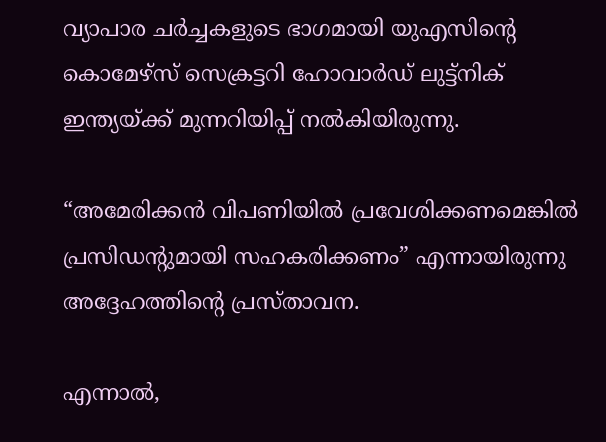വ്യാപാര ചർച്ചകളുടെ ഭാഗമായി യുഎസിന്റെ കൊമേഴ്‌സ് സെക്രട്ടറി ഹോവാർഡ് ലുട്ട്‌നിക് ഇന്ത്യയ്ക്ക് മുന്നറിയിപ്പ് നൽകിയിരുന്നു.

“അമേരിക്കൻ വിപണിയിൽ പ്രവേശിക്കണമെങ്കിൽ പ്രസിഡന്റുമായി സഹകരിക്കണം” എന്നായിരുന്നു അദ്ദേഹത്തിന്റെ പ്രസ്താവന.

എന്നാൽ,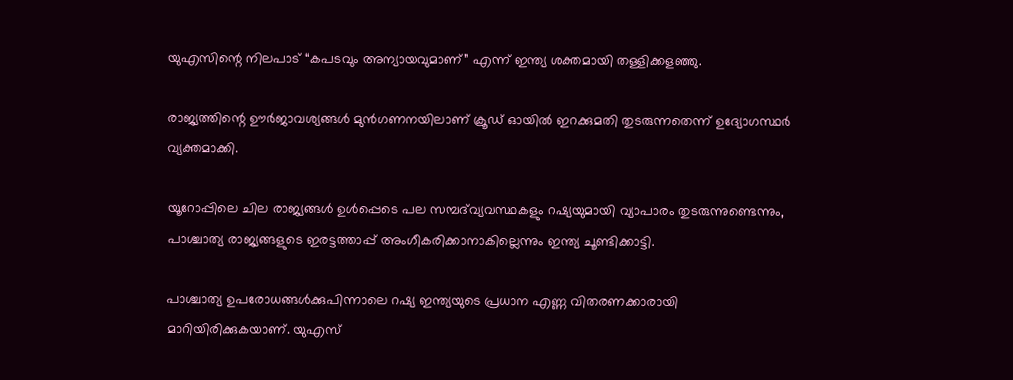യുഎസിന്റെ നിലപാട് “കപടവും അന്യായവുമാണ്” എന്ന് ഇന്ത്യ ശക്തമായി തള്ളിക്കളഞ്ഞു.

രാജ്യത്തിന്റെ ഊർജാവശ്യങ്ങൾ മുൻഗണനയിലാണ് ക്രൂഡ് ഓയിൽ ഇറക്കുമതി തുടരുന്നതെന്ന് ഉദ്യോഗസ്ഥർ വ്യക്തമാക്കി.

യൂറോപ്പിലെ ചില രാജ്യങ്ങൾ ഉൾപ്പെടെ പല സമ്പദ്‌വ്യവസ്ഥകളും റഷ്യയുമായി വ്യാപാരം തുടരുന്നുണ്ടെന്നും, പാശ്ചാത്യ രാജ്യങ്ങളുടെ ഇരട്ടത്താപ്പ് അംഗീകരിക്കാനാകില്ലെന്നും ഇന്ത്യ ചൂണ്ടിക്കാട്ടി.

പാശ്ചാത്യ ഉപരോധങ്ങൾക്കുപിന്നാലെ റഷ്യ ഇന്ത്യയുടെ പ്രധാന എണ്ണ വിതരണക്കാരായി മാറിയിരിക്കുകയാണ്. യുഎസ്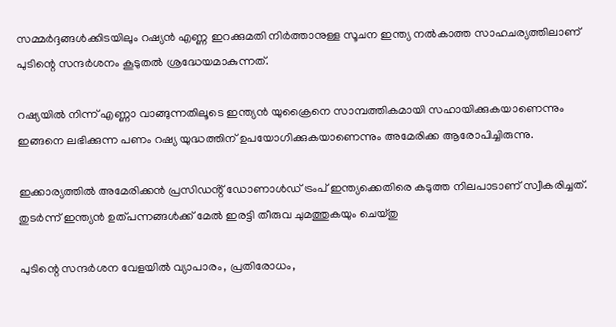സമ്മർദ്ദങ്ങൾക്കിടയിലും റഷ്യൻ എണ്ണ ഇറക്കുമതി നിർത്താനുള്ള സൂചന ഇന്ത്യ നൽകാത്ത സാഹചര്യത്തിലാണ് പുടിന്റെ സന്ദർശനം കൂടുതൽ ശ്രദ്ധേയമാകുന്നത്.

റഷ്യയിൽ നിന്ന് എണ്ണാ വാങ്ങുന്നതിലൂടെ ഇന്ത്യൻ യുക്രൈനെ സാമ്പത്തികമായി സഹായിക്കുകയാണെന്നും ഇങ്ങനെ ലഭിക്കുന്ന പണം റഷ്യ യുദ്ധത്തിന് ഉപയോഗിക്കുകയാണെന്നും അമേരിക്ക ആരോപിച്ചിരുന്നു.

ഇക്കാര്യത്തിൽ അമേരിക്കൻ പ്രസിഡൻ്റ് ഡോണാൾഡ് ട്രംപ് ഇന്ത്യക്കെതിരെ കടുത്ത നിലപാടാണ് സ്വീകരിച്ചത്. തുടർന്ന് ഇന്ത്യൻ ഉത്പന്നങ്ങൾക്ക് മേൽ ഇരട്ടി തീരുവ ചുമത്തുകയും ചെയ്തു

പുടിന്റെ സന്ദര്‍ശന വേളയില്‍ വ്യാപാരം, പ്രതിരോധം,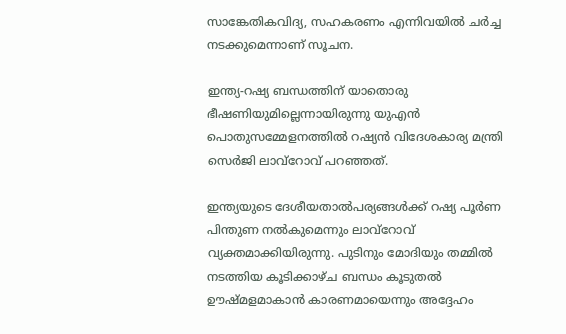സാങ്കേതികവിദ്യ, സഹകരണം എന്നിവയില്‍ ചര്‍ച്ച നടക്കുമെന്നാണ് സൂചന.

ഇന്ത്യ-റഷ്യ ബന്ധത്തിന് യാതൊരു ഭീഷണിയുമില്ലെന്നായിരുന്നു യുഎന്‍ പൊതുസമ്മേളനത്തില്‍ റഷ്യന്‍ വിദേശകാര്യ മന്ത്രി സെര്‍ജി ലാവ്‌റോവ് പറഞ്ഞത്.

ഇന്ത്യയുടെ ദേശീയതാല്‍പര്യങ്ങള്‍ക്ക് റഷ്യ പൂര്‍ണ പിന്തുണ നല്‍കുമെന്നും ലാവ്‌റോവ് വ്യക്തമാക്കിയിരുന്നു. പുടിനും മോദിയും തമ്മില്‍ നടത്തിയ കൂടിക്കാഴ്ച ബന്ധം കൂടുതല്‍ ഊഷ്മളമാകാന്‍ കാരണമായെന്നും അദ്ദേഹം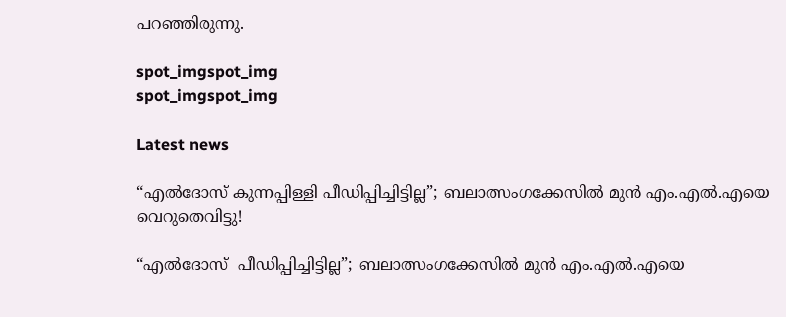പറഞ്ഞിരുന്നു.

spot_imgspot_img
spot_imgspot_img

Latest news

“എൽദോസ് കുന്നപ്പിള്ളി പീഡിപ്പിച്ചിട്ടില്ല”; ബലാത്സംഗക്കേസിൽ മുൻ എം.എൽ.എയെ വെറുതെവിട്ടു!

“എൽദോസ്  പീഡിപ്പിച്ചിട്ടില്ല”; ബലാത്സംഗക്കേസിൽ മുൻ എം.എൽ.എയെ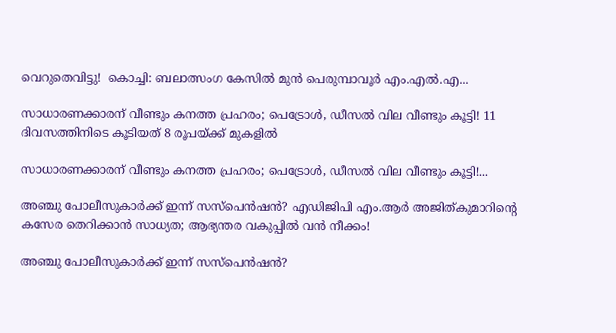വെറുതെവിട്ടു!  കൊച്ചി: ബലാത്സംഗ കേസിൽ മുൻ പെരുമ്പാവൂർ എം.എൽ.എ...

സാധാരണക്കാരന് വീണ്ടും കനത്ത പ്രഹരം; പെട്രോൾ, ഡീസൽ വില വീണ്ടും കൂട്ടി! 11 ദിവസത്തിനിടെ കൂടിയത് 8 രൂപയ്ക്ക് മുകളിൽ

സാധാരണക്കാരന് വീണ്ടും കനത്ത പ്രഹരം; പെട്രോൾ, ഡീസൽ വില വീണ്ടും കൂട്ടി!...

അഞ്ചു പോലീസുകാർക്ക് ഇന്ന് സസ്‌പെൻഷൻ? എഡിജിപി എം.ആർ അജിത്കുമാറിൻ്റെ കസേര തെറിക്കാൻ സാധ്യത; ആഭ്യന്തര വകുപ്പിൽ വൻ നീക്കം!

അഞ്ചു പോലീസുകാർക്ക് ഇന്ന് സസ്‌പെൻഷൻ?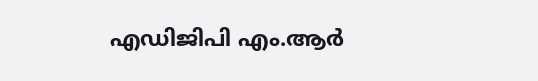എഡിജിപി എം.ആർ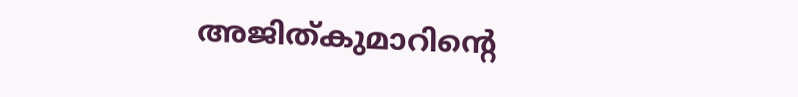അജിത്കുമാറിൻ്റെ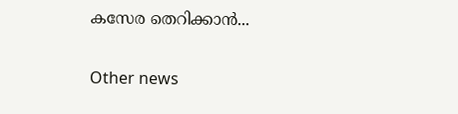കസേര തെറിക്കാൻ...

Other news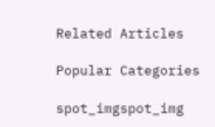Related Articles

Popular Categories

spot_imgspot_img